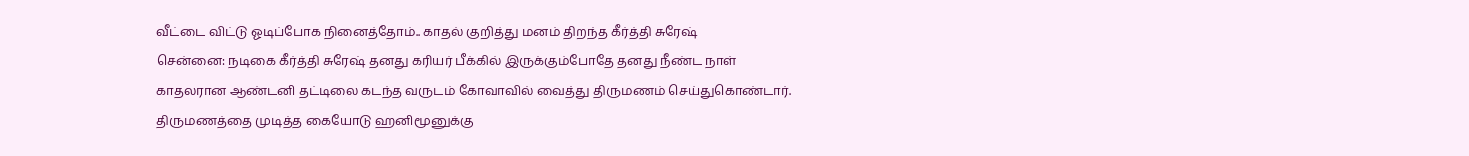வீட்டை விட்டு ஓடிப்போக நினைத்தோம்.. காதல் குறித்து மனம் திறந்த கீர்த்தி சுரேஷ்
சென்னை: நடிகை கீர்த்தி சுரேஷ் தனது கரியர் பீக்கில் இருக்கும்போதே தனது நீண்ட நாள் காதலரான ஆண்டனி தட்டிலை கடந்த வருடம் கோவாவில் வைத்து திருமணம் செய்துகொண்டார். திருமணத்தை முடித்த கையோடு ஹனிமூனுக்கு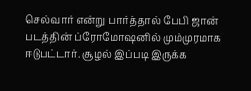செல்வார் என்று பார்த்தால் பேபி ஜான் படத்தின் ப்ரோமோஷனில் மும்முரமாக ஈடுபட்டார். சூழல் இப்படி இருக்க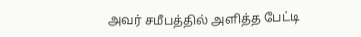அவர் சமீபத்தில் அளித்த பேட்டி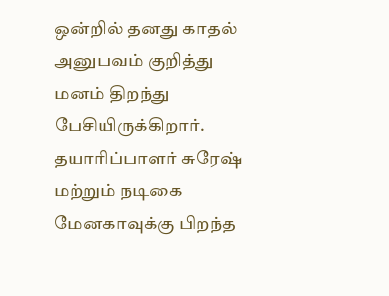ஒன்றில் தனது காதல் அனுபவம் குறித்து மனம் திறந்து பேசியிருக்கிறார்.
தயாரிப்பாளர் சுரேஷ் மற்றும் நடிகை மேனகாவுக்கு பிறந்த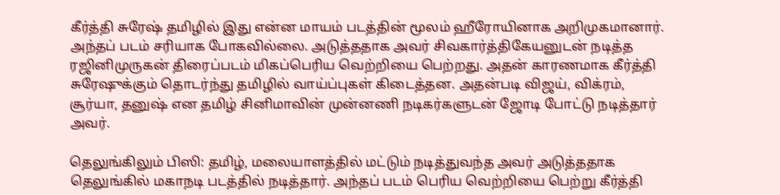கீர்த்தி சுரேஷ் தமிழில் இது என்ன மாயம் படத்தின் மூலம் ஹீரோயினாக அறிமுகமானார். அந்தப் படம் சரியாக போகவில்லை. அடுத்ததாக அவர் சிவகார்த்திகேயனுடன் நடித்த ரஜினிமுருகன் திரைப்படம் மிகப்பெரிய வெற்றியை பெற்றது. அதன் காரணமாக கீர்த்தி சுரேஷுக்கும் தொடர்ந்து தமிழில் வாய்ப்புகள் கிடைத்தன. அதன்படி விஜய், விக்ரம், சூர்யா, தனுஷ் என தமிழ் சினிமாவின் முன்னணி நடிகர்களுடன் ஜோடி போட்டு நடித்தார் அவர்.

தெலுங்கிலும் பிஸி: தமிழ், மலையாளத்தில் மட்டும் நடித்துவந்த அவர் அடுத்ததாக தெலுங்கில் மகாநடி படத்தில் நடித்தார். அந்தப் படம் பெரிய வெற்றியை பெற்று கீர்த்தி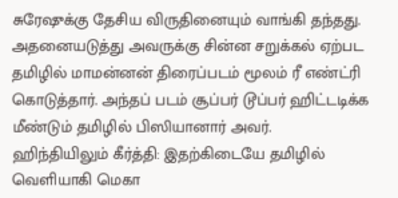சுரேஷுக்கு தேசிய விருதினையும் வாங்கி தந்தது. அதனையடுத்து அவருக்கு சின்ன சறுக்கல் ஏற்பட தமிழில் மாமன்னன் திரைப்படம் மூலம் ரீ எண்ட்ரி கொடுத்தார். அந்தப் படம் சூப்பர் டூப்பர் ஹிட்டடிக்க மீண்டும் தமிழில் பிஸியானார் அவர்.
ஹிந்தியிலும் கீர்த்தி: இதற்கிடையே தமிழில் வெளியாகி மெகா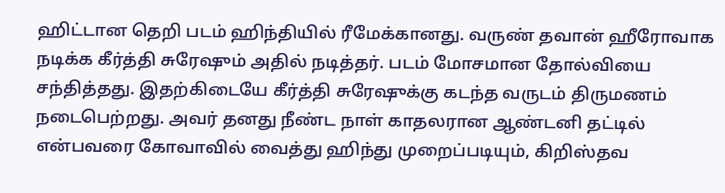ஹிட்டான தெறி படம் ஹிந்தியில் ரீமேக்கானது. வருண் தவான் ஹீரோவாக நடிக்க கீர்த்தி சுரேஷும் அதில் நடித்தர். படம் மோசமான தோல்வியை சந்தித்தது. இதற்கிடையே கீர்த்தி சுரேஷுக்கு கடந்த வருடம் திருமணம் நடைபெற்றது. அவர் தனது நீண்ட நாள் காதலரான ஆண்டனி தட்டில் என்பவரை கோவாவில் வைத்து ஹிந்து முறைப்படியும், கிறிஸ்தவ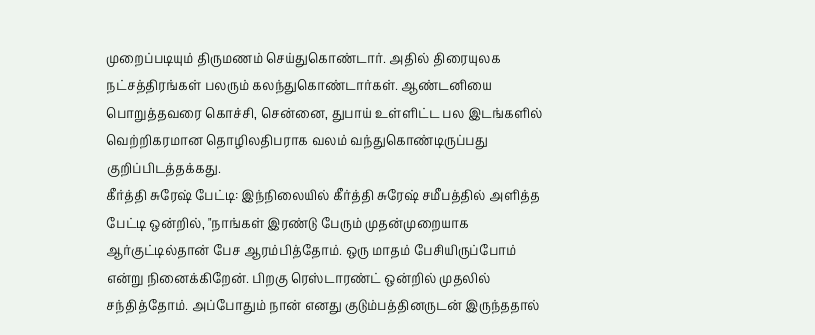முறைப்படியும் திருமணம் செய்துகொண்டார். அதில் திரையுலக நட்சத்திரங்கள் பலரும் கலந்துகொண்டார்கள். ஆண்டனியை பொறுத்தவரை கொச்சி, சென்னை, துபாய் உள்ளிட்ட பல இடங்களில் வெற்றிகரமான தொழிலதிபராக வலம் வந்துகொண்டிருப்பது குறிப்பிடத்தக்கது.
கீர்த்தி சுரேஷ் பேட்டி: இந்நிலையில் கீர்த்தி சுரேஷ் சமீபத்தில் அளித்த பேட்டி ஒன்றில், "நாங்கள் இரண்டு பேரும் முதன்முறையாக ஆர்குட்டில்தான் பேச ஆரம்பித்தோம். ஒரு மாதம் பேசியிருப்போம் என்று நினைக்கிறேன். பிறகு ரெஸ்டாரண்ட் ஒன்றில் முதலில் சந்தித்தோம். அப்போதும் நான் எனது குடும்பத்தினருடன் இருந்ததால்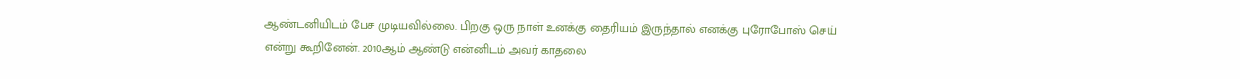ஆண்டனியிடம் பேச முடியவில்லை. பிறகு ஒரு நாள் உனக்கு தைரியம் இருந்தால் எனக்கு புரோபோஸ் செய் என்று கூறினேன். 2010ஆம் ஆண்டு என்னிடம் அவர் காதலை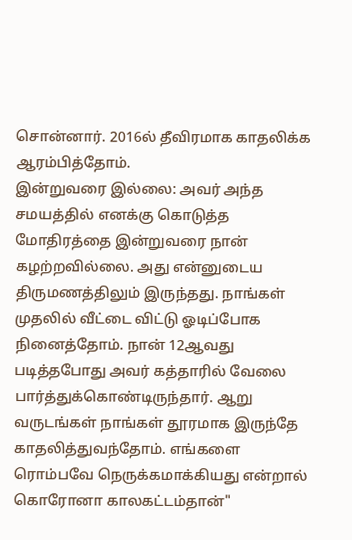சொன்னார். 2016ல் தீவிரமாக காதலிக்க ஆரம்பித்தோம்.
இன்றுவரை இல்லை: அவர் அந்த சமயத்தில் எனக்கு கொடுத்த மோதிரத்தை இன்றுவரை நான் கழற்றவில்லை. அது என்னுடைய திருமணத்திலும் இருந்தது. நாங்கள் முதலில் வீட்டை விட்டு ஓடிப்போக நினைத்தோம். நான் 12ஆவது படித்தபோது அவர் கத்தாரில் வேலை பார்த்துக்கொண்டிருந்தார். ஆறு வருடங்கள் நாங்கள் தூரமாக இருந்தே காதலித்துவந்தோம். எங்களை ரொம்பவே நெருக்கமாக்கியது என்றால் கொரோனா காலகட்டம்தான்"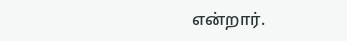என்றார்.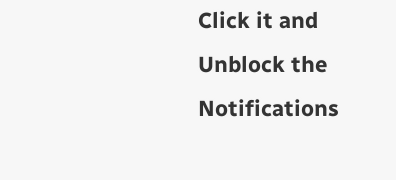Click it and Unblock the Notifications